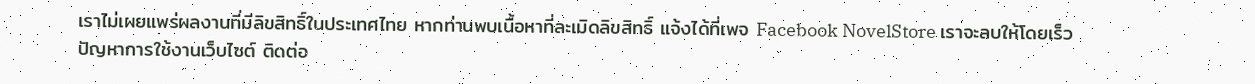เราไม่เผยแพร่ผลงานที่มีลิขสิทธิ์ในประเทศไทย หากท่านพบเนื้อหาที่ละเมิดลิขสิทธิ์ แจ้งได้ที่เพจ Facebook NovelStore เราจะลบให้โดยเร็ว
ปัญหาการใช้งานเว็บไซต์ ติดต่อ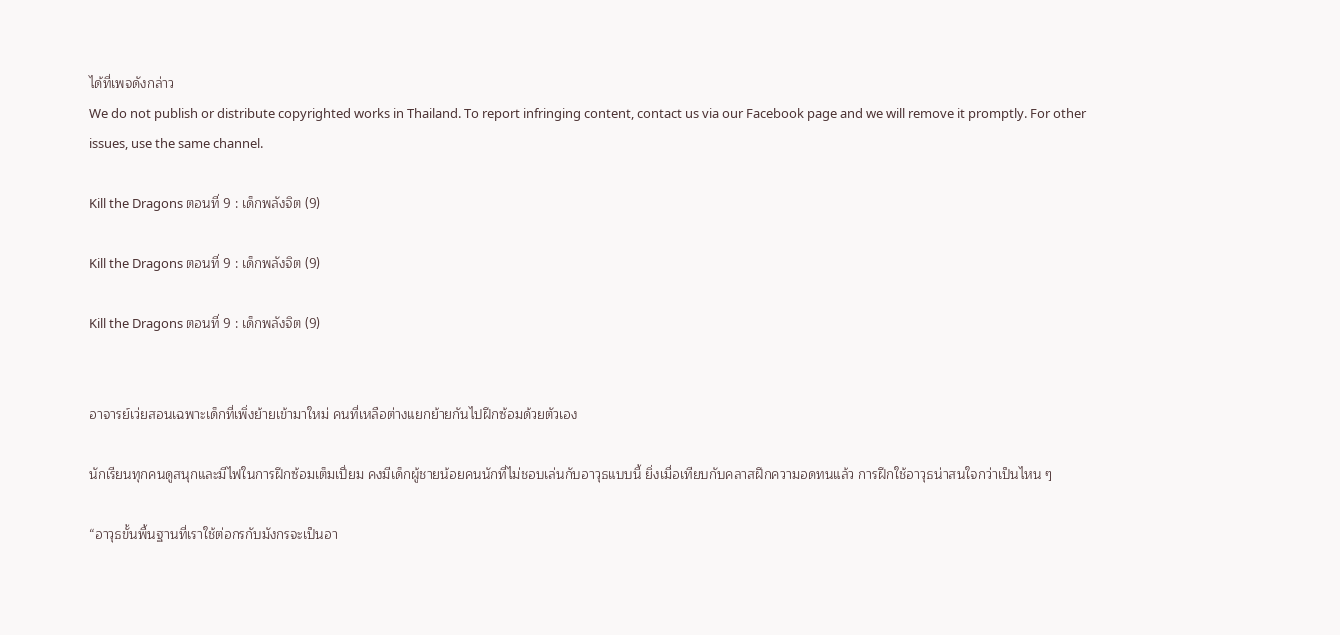ได้ที่เพจดังกล่าว
We do not publish or distribute copyrighted works in Thailand. To report infringing content, contact us via our Facebook page and we will remove it promptly. For other issues, use the same channel.

Kill the Dragons ตอนที่ 9 : เด็กพลังจิต (9)

Kill the Dragons ตอนที่ 9 : เด็กพลังจิต (9)

Kill the Dragons ตอนที่ 9 : เด็กพลังจิต (9)


อาจารย์เว่ยสอนเฉพาะเด็กที่เพิ่งย้ายเข้ามาใหม่ คนที่เหลือต่างแยกย้ายกันไปฝึกซ้อมด้วยตัวเอง

นักเรียนทุกคนดูสนุกและมีไฟในการฝึกซ้อมเต็มเปี่ยม คงมีเด็กผู้ชายน้อยคนนักที่ไม่ชอบเล่นกับอาวุธแบบนี้ ยิ่งเมื่อเทียบกับคลาสฝึกความอดทนแล้ว การฝึกใช้อาวุธน่าสนใจกว่าเป็นไหน ๆ

“อาวุธขั้นพื้นฐานที่เราใช้ต่อกรกับมังกรจะเป็นอา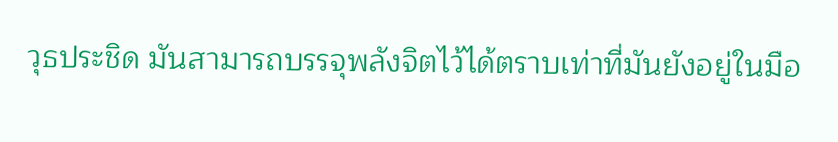วุธประชิด มันสามารถบรรจุพลังจิตไว้ได้ตราบเท่าที่มันยังอยู่ในมือ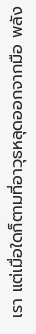เรา แต่เมื่อใดก็ตามที่อาวุธหลุดออกจากมือ พลัง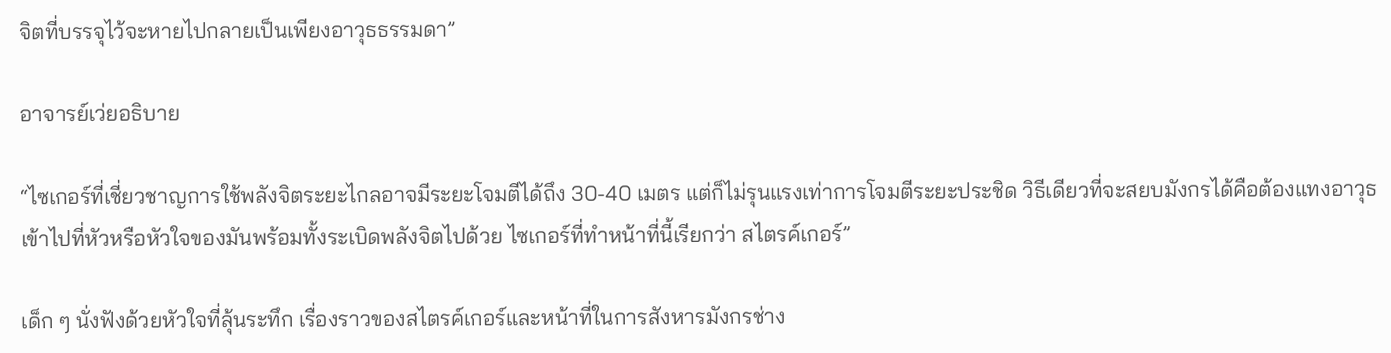จิตที่บรรจุไว้จะหายไปกลายเป็นเพียงอาวุธธรรมดา”

อาจารย์เว่ยอธิบาย

“ไซเกอร์ที่เชี่ยวชาญการใช้พลังจิตระยะไกลอาจมีระยะโจมตีได้ถึง 30-40 เมตร แต่ก็ไม่รุนแรงเท่าการโจมตีระยะประชิด วิธีเดียวที่จะสยบมังกรได้คือต้องแทงอาวุธเข้าไปที่หัวหรือหัวใจของมันพร้อมทั้งระเบิดพลังจิตไปด้วย ไซเกอร์ที่ทำหน้าที่นี้เรียกว่า สไตรค์เกอร์”

เด็ก ๆ นั่งฟังด้วยหัวใจที่ลุ้นระทึก เรื่องราวของสไตรค์เกอร์และหน้าที่ในการสังหารมังกรช่าง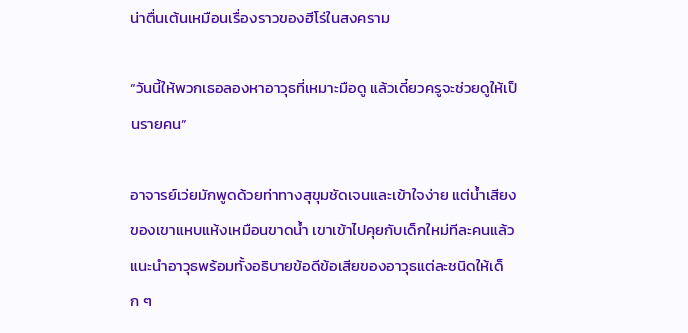น่าตื่นเต้นเหมือนเรื่องราวของฮีโร่ในสงคราม

“วันนี้ให้พวกเธอลองหาอาวุธที่เหมาะมือดู แล้วเดี๋ยวครูจะช่วยดูให้เป็นรายคน”

อาจารย์เว่ยมักพูดด้วยท่าทางสุขุมชัดเจนและเข้าใจง่าย แต่น้ำเสียงของเขาแหบแห้งเหมือนขาดน้ำ เขาเข้าไปคุยกับเด็กใหม่ทีละคนแล้วแนะนำอาวุธพร้อมทั้งอธิบายข้อดีข้อเสียของอาวุธแต่ละชนิดให้เด็ก ๆ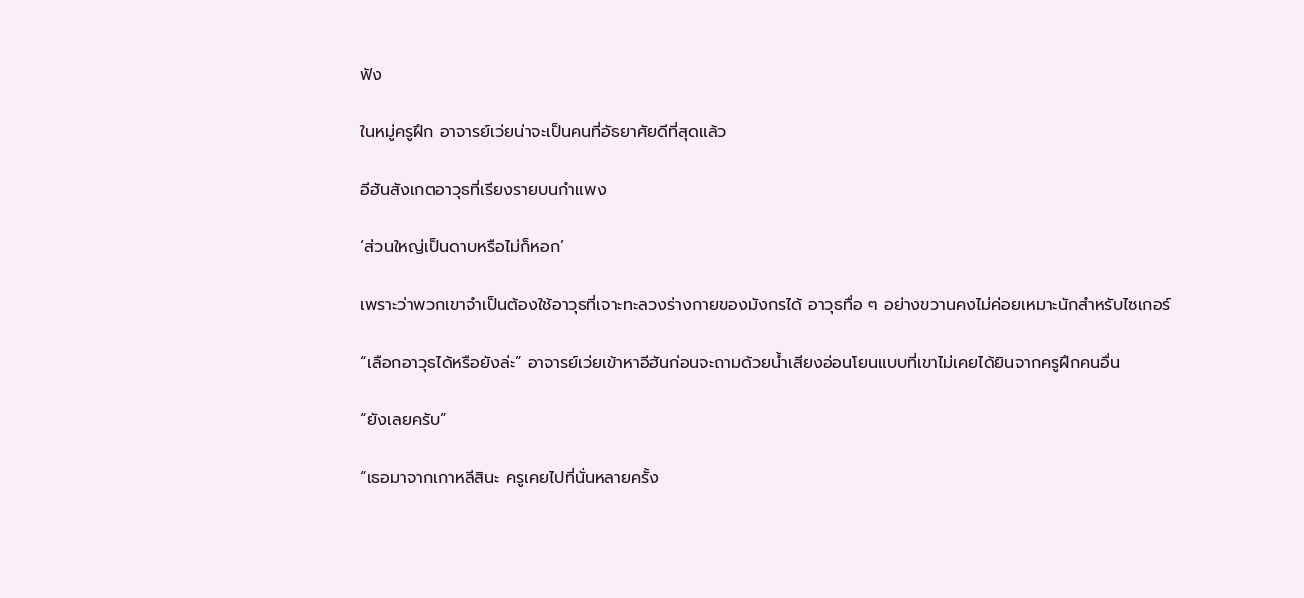ฟัง

ในหมู่ครูฝึก อาจารย์เว่ยน่าจะเป็นคนที่อัธยาศัยดีที่สุดแล้ว

อีฮันสังเกตอาวุธที่เรียงรายบนกำแพง

‘ส่วนใหญ่เป็นดาบหรือไม่ก็หอก’

เพราะว่าพวกเขาจำเป็นต้องใช้อาวุธที่เจาะทะลวงร่างกายของมังกรได้ อาวุธทื่อ ๆ อย่างขวานคงไม่ค่อยเหมาะนักสำหรับไซเกอร์

“เลือกอาวุธได้หรือยังล่ะ” อาจารย์เว่ยเข้าหาอีฮันก่อนจะถามด้วยน้ำเสียงอ่อนโยนแบบที่เขาไม่เคยได้ยินจากครูฝึกคนอื่น

“ยังเลยครับ”

“เธอมาจากเกาหลีสินะ ครูเคยไปที่นั่นหลายครั้ง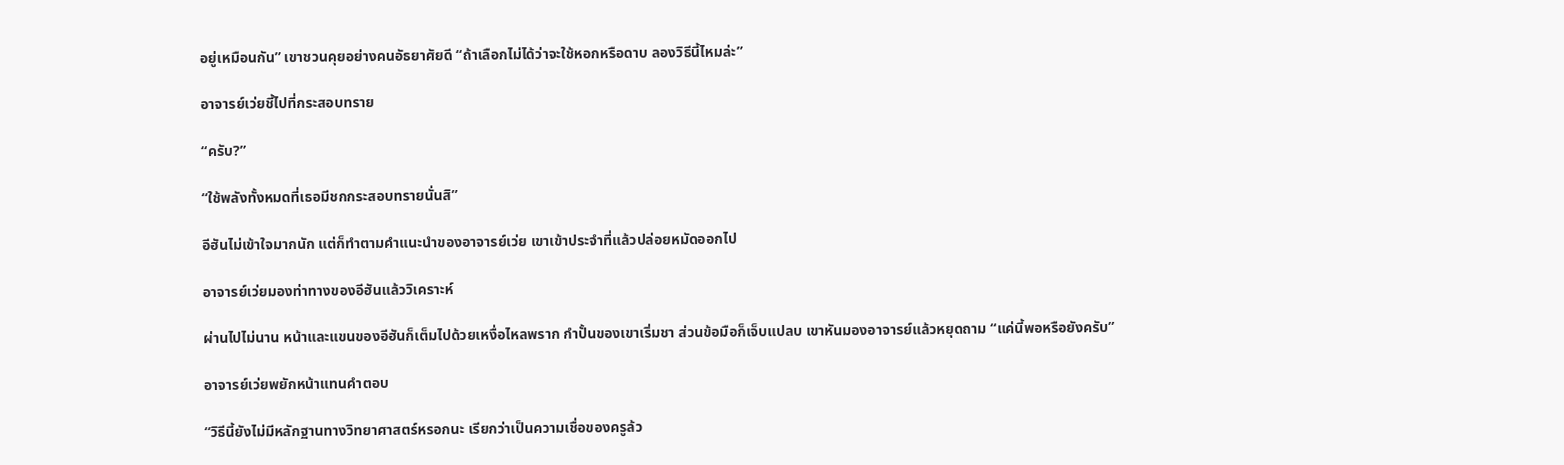อยู่เหมือนกัน” เขาชวนคุยอย่างคนอัธยาศัยดี “ถ้าเลือกไม่ได้ว่าจะใช้หอกหรือดาบ ลองวิธีนี้ไหมล่ะ”

อาจารย์เว่ยชี้ไปที่กระสอบทราย

“ครับ?”

“ใช้พลังทั้งหมดที่เธอมีชกกระสอบทรายนั่นสิ”

อีฮันไม่เข้าใจมากนัก แต่ก็ทำตามคำแนะนำของอาจารย์เว่ย เขาเข้าประจำที่แล้วปล่อยหมัดออกไป

อาจารย์เว่ยมองท่าทางของอีฮันแล้ววิเคราะห์

ผ่านไปไม่นาน หน้าและแขนของอีฮันก็เต็มไปด้วยเหงื่อไหลพราก กำปั้นของเขาเริ่มชา ส่วนข้อมือก็เจ็บแปลบ เขาหันมองอาจารย์แล้วหยุดถาม “แค่นี้พอหรือยังครับ”

อาจารย์เว่ยพยักหน้าแทนคำตอบ

“วิธีนี้ยังไม่มีหลักฐานทางวิทยาศาสตร์หรอกนะ เรียกว่าเป็นความเชื่อของครูล้ว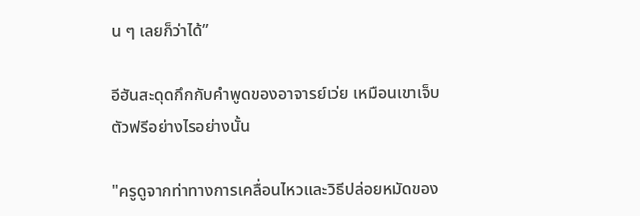น ๆ เลยก็ว่าได้”

อีฮันสะดุดกึกกับคำพูดของอาจารย์เว่ย เหมือนเขาเจ็บตัวฟรีอย่างไรอย่างนั้น

"ครูดูจากท่าทางการเคลื่อนไหวและวิธีปล่อยหมัดของ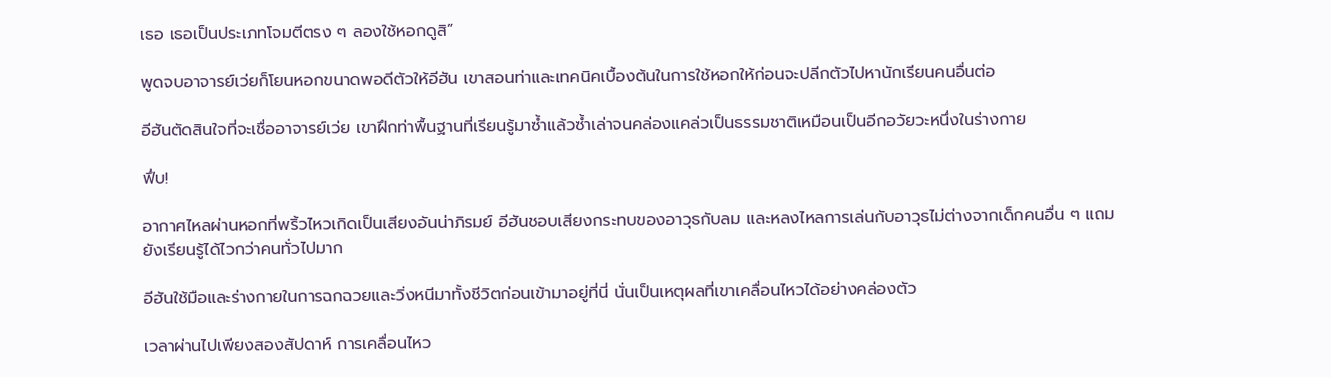เธอ เธอเป็นประเภทโจมตีตรง ๆ ลองใช้หอกดูสิ”

พูดจบอาจารย์เว่ยก็โยนหอกขนาดพอดีตัวให้อีฮัน เขาสอนท่าและเทคนิคเบื้องต้นในการใช้หอกให้ก่อนจะปลีกตัวไปหานักเรียนคนอื่นต่อ

อีฮันตัดสินใจที่จะเชื่ออาจารย์เว่ย เขาฝึกท่าพื้นฐานที่เรียนรู้มาซ้ำแล้วซ้ำเล่าจนคล่องแคล่วเป็นธรรมชาติเหมือนเป็นอีกอวัยวะหนึ่งในร่างกาย

ฟึ่บ!

อากาศไหลผ่านหอกที่พริ้วไหวเกิดเป็นเสียงอันน่าภิรมย์ อีฮันชอบเสียงกระทบของอาวุธกับลม และหลงไหลการเล่นกับอาวุธไม่ต่างจากเด็กคนอื่น ๆ แถมยังเรียนรู้ได้ไวกว่าคนทั่วไปมาก

อีฮันใช้มือและร่างกายในการฉกฉวยและวิ่งหนีมาทั้งชีวิตก่อนเข้ามาอยู่ที่นี่ นั่นเป็นเหตุผลที่เขาเคลื่อนไหวได้อย่างคล่องตัว

เวลาผ่านไปเพียงสองสัปดาห์ การเคลื่อนไหว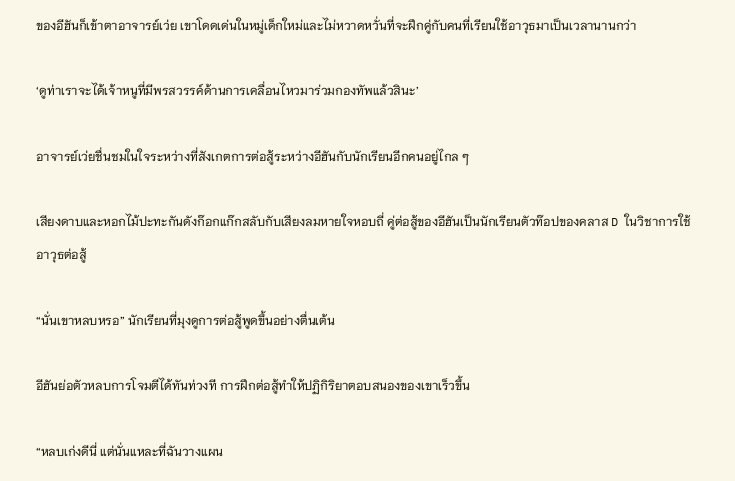ของอีฮันก็เข้าตาอาจารย์เว่ย เขาโดดเด่นในหมู่เด็กใหม่และไม่หวาดหวั่นที่จะฝึกคู่กับคนที่เรียนใช้อาวุธมาเป็นเวลานานกว่า

‘ดูท่าเราจะได้เจ้าหนูที่มีพรสวรรค์ด้านการเคลื่อนไหวมาร่วมกองทัพแล้วสินะ’

อาจารย์เว่ยชื่นชมในใจระหว่างที่สังเกตการต่อสู้ระหว่างอีฮันกับนักเรียนอีกคนอยู่ไกล ๆ

เสียงดาบและหอกไม้ปะทะกันดังก๊อกแก๊กสลับกับเสียงลมหายใจหอบถี่ คู่ต่อสู้ของอีฮันเป็นนักเรียนตัวท๊อปของคลาส D ในวิชาการใช้อาวุธต่อสู้

“นั่นเขาหลบหรอ” นักเรียนที่มุงดูการต่อสู้พูดขึ้นอย่างตื่นเต้น

อีฮันย่อตัวหลบการโจมตีได้ทันท่วงที การฝึกต่อสู้ทำให้ปฏิกิริยาตอบสนองของเขาเร็วขึ้น

“หลบเก่งดีนี่ แต่นั่นแหละที่ฉันวางแผน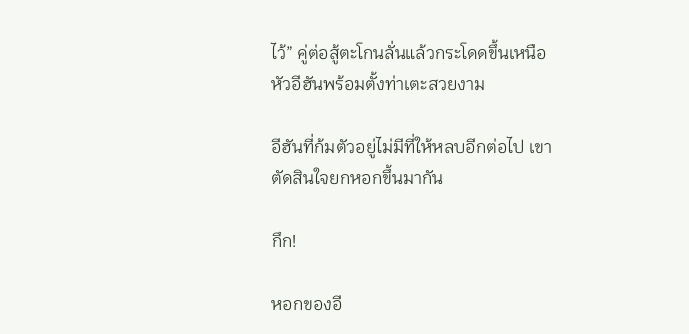ไว้” คู่ต่อสู้ตะโกนลั่นแล้วกระโดดขึ้นเหนือหัวอีฮันพร้อมตั้งท่าเตะสวยงาม

อีฮันที่ก้มตัวอยู่ไม่มีที่ให้หลบอีกต่อไป เขาตัดสินใจยกหอกขึ้นมากัน

กึก!

หอกของอี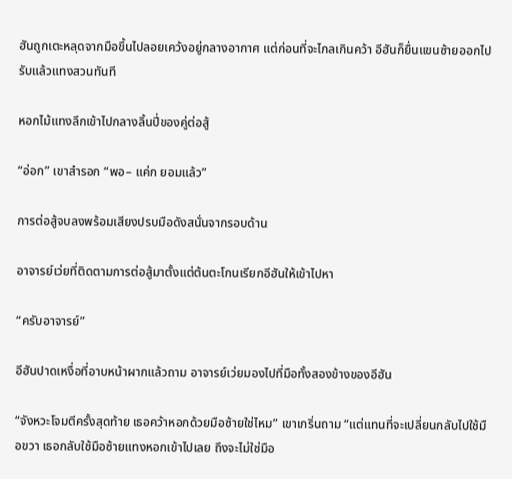ฮันถูกเตะหลุดจากมือขึ้นไปลอยเคว้งอยู่กลางอากาศ แต่ก่อนที่จะไกลเกินคว้า อีฮันก็ยื่นแขนซ้ายออกไปรับแล้วแทงสวนทันที

หอกไม้แทงลึกเข้าไปกลางลิ้นปี่ของคู่ต่อสู้

“อ่อก” เขาสำรอก “พอ– แค่ก ยอมแล้ว”

การต่อสู้จบลงพร้อมเสียงปรบมือดังสนั่นจากรอบด้าน

อาจารย์เว่ยที่ติดตามการต่อสู้มาตั้งแต่ต้นตะโกนเรียกอีฮันให้เข้าไปหา

“ครับอาจารย์”

อีฮันปาดเหงื่อที่อาบหน้าผากแล้วถาม อาจารย์เว่ยมองไปที่มือทั้งสองข้างของอีฮัน

“จังหวะโจมตีครั้งสุดท้าย เธอคว้าหอกด้วยมือซ้ายใช่ไหม” เขาเกริ่นถาม “แต่แทนที่จะเปลี่ยนกลับไปใช้มือขวา เธอกลับใช้มือซ้ายแทงหอกเข้าไปเลย ถึงจะไม่ใช่มือ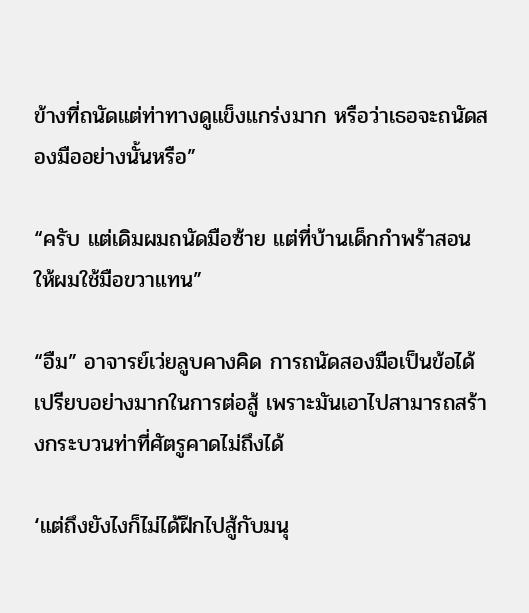ข้างที่ถนัดแต่ท่าทางดูแข็งแกร่งมาก หรือว่าเธอจะถนัดสองมืออย่างนั้นหรือ”

“ครับ แต่เดิมผมถนัดมือซ้าย แต่ที่บ้านเด็กกำพร้าสอนให้ผมใช้มือขวาแทน”

“อืม” อาจารย์เว่ยลูบคางคิด การถนัดสองมือเป็นข้อได้เปรียบอย่างมากในการต่อสู้ เพราะมันเอาไปสามารถสร้างกระบวนท่าที่ศัตรูคาดไม่ถึงได้

‘แต่ถึงยังไงก็ไม่ได้ฝึกไปสู้กับมนุ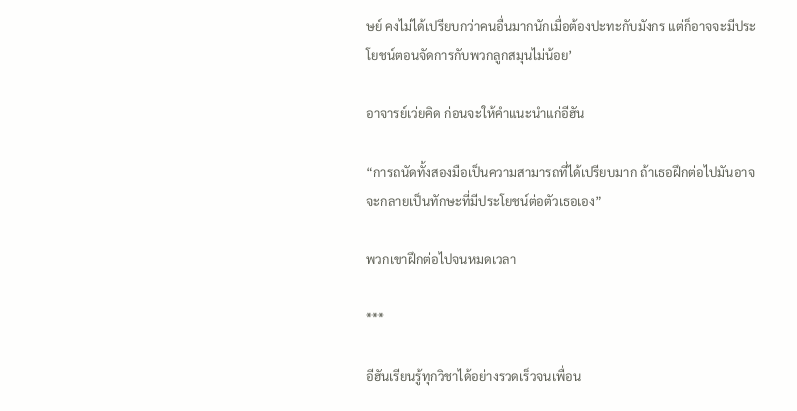ษย์ คงไม่ได้เปรียบกว่าคนอื่นมากนักเมื่อต้องปะทะกับมังกร แต่ก็อาจจะมีประโยชน์ตอนจัดการกับพวกลูกสมุนไม่น้อย’

อาจารย์เว่ยคิด ก่อนจะให้คำแนะนำแก่อีฮัน

“การถนัดทั้งสองมือเป็นความสามารถที่ได้เปรียบมาก ถ้าเธอฝึกต่อไปมันอาจจะกลายเป็นทักษะที่มีประโยชน์ต่อตัวเธอเอง”

พวกเขาฝึกต่อไปจนหมดเวลา

***

อีฮันเรียนรู้ทุกวิชาได้อย่างรวดเร็วจนเพื่อน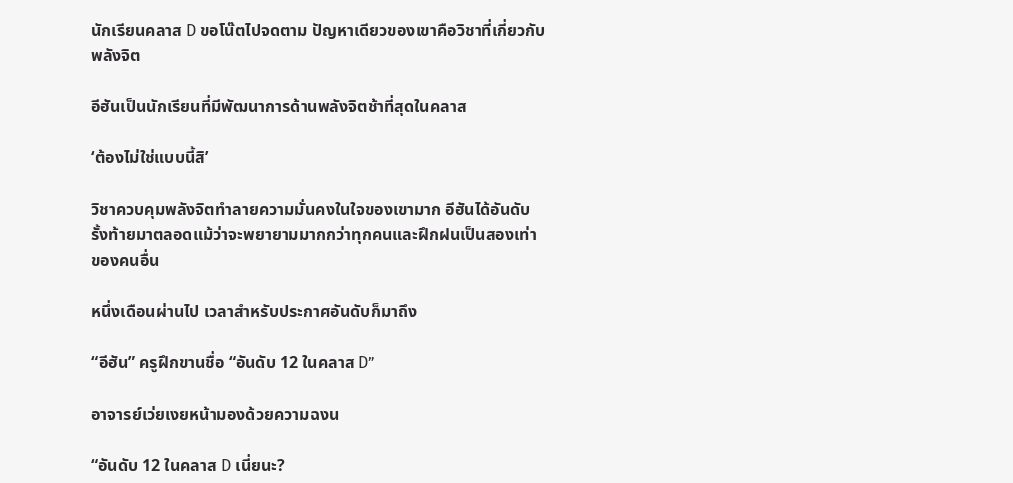นักเรียนคลาส D ขอโน๊ตไปจดตาม ปัญหาเดียวของเขาคือวิชาที่เกี่ยวกับพลังจิต

อีฮันเป็นนักเรียนที่มีพัฒนาการด้านพลังจิตช้าที่สุดในคลาส

‘ต้องไม่ใช่แบบนี้สิ’

วิชาควบคุมพลังจิตทำลายความมั่นคงในใจของเขามาก อีฮันได้อันดับรั้งท้ายมาตลอดแม้ว่าจะพยายามมากกว่าทุกคนและฝึกฝนเป็นสองเท่าของคนอื่น

หนึ่งเดือนผ่านไป เวลาสำหรับประกาศอันดับก็มาถึง

“อีฮัน” ครูฝึกขานชื่อ “อันดับ 12 ในคลาส D”

อาจารย์เว่ยเงยหน้ามองด้วยความฉงน

“อันดับ 12 ในคลาส D เนี่ยนะ?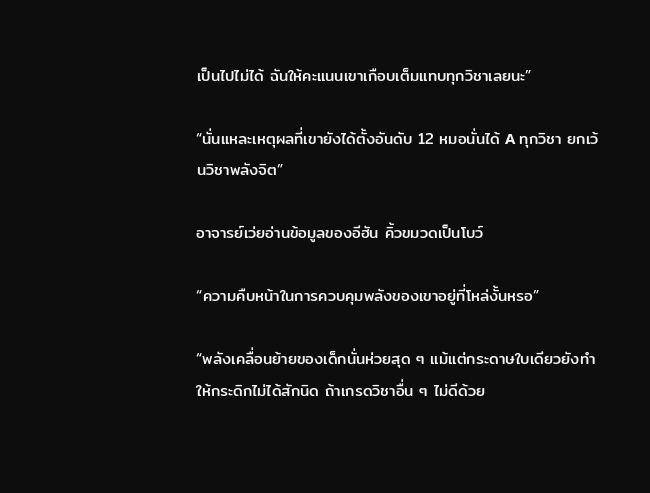เป็นไปไม่ได้ ฉันให้คะแนนเขาเกือบเต็มแทบทุกวิชาเลยนะ”

“นั่นแหละเหตุผลที่เขายังได้ตั้งอันดับ 12 หมอนั่นได้ A ทุกวิชา ยกเว้นวิชาพลังจิต”

อาจารย์เว่ยอ่านข้อมูลของอีฮัน คิ้วขมวดเป็นโบว์

“ความคืบหน้าในการควบคุมพลังของเขาอยู่ที่โหล่งั้นหรอ”

“พลังเคลื่อนย้ายของเด็กนั่นห่วยสุด ๆ แม้แต่กระดาษใบเดียวยังทำให้กระดิกไม่ได้สักนิด ถ้าเกรดวิชาอื่น ๆ ไม่ดีด้วย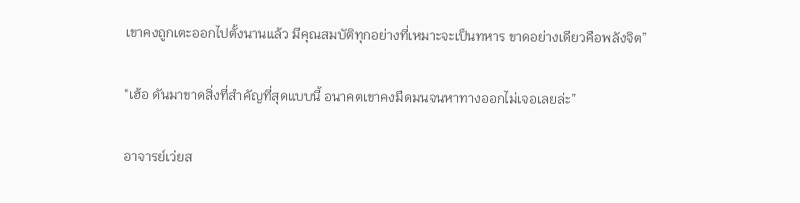เขาคงถูกเตะออกไปตั้งนานแล้ว มีคุณสมบัติทุกอย่างที่เหมาะจะเป็นทหาร ขาดอย่างเดียวคือพลังจิต”

"เฮ้อ ดันมาขาดสิ่งที่สำคัญที่สุดแบบนี้ อนาคตเขาคงมืดมนจนหาทางออกไม่เจอเลยล่ะ”

อาจารย์เว่ยส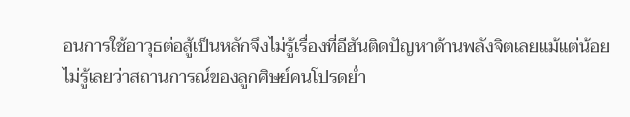อนการใช้อาวุธต่อสู้เป็นหลักจึงไม่รู้เรื่องที่อีฮันติดปัญหาด้านพลังจิตเลยแม้แต่น้อย ไม่รู้เลยว่าสถานการณ์ของลูกศิษย์คนโปรดย่ำ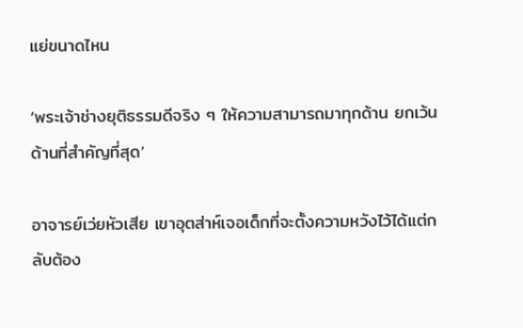แย่ขนาดไหน

‘พระเจ้าช่างยุติธรรมดีจริง ๆ ให้ความสามารถมาทุกด้าน ยกเว้นด้านที่สำคัญที่สุด’

อาจารย์เว่ยหัวเสีย เขาอุตส่าห์เจอเด็กที่จะตั้งความหวังไว้ได้แต่กลับต้อง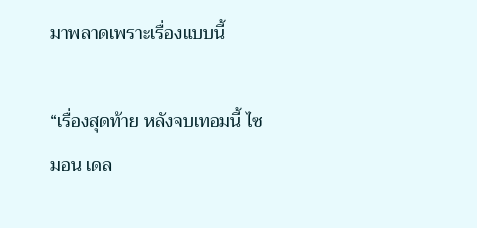มาพลาดเพราะเรื่องแบบนี้

“เรื่องสุดท้าย หลังจบเทอมนี้ ไซมอน เดล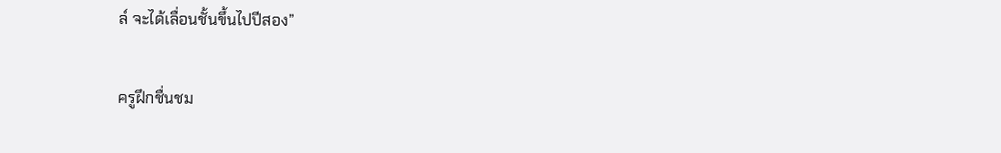ล์ จะได้เลื่อนชั้นขึ้นไปปีสอง”

ครูฝึกชื่นชม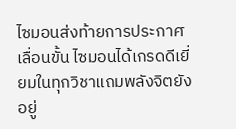ไซมอนส่งท้ายการประกาศเลื่อนขั้น ไซมอนได้เกรดดีเยี่ยมในทุกวิชาแถมพลังจิตยังอยู่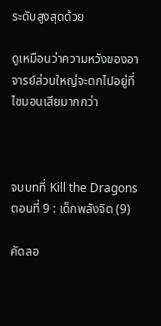ระดับสูงสุดด้วย

ดูเหมือนว่าความหวังของอาจารย์ส่วนใหญ่จะตกไปอยู่ที่ไซมอนเสียมากกว่า



จบบทที่ Kill the Dragons ตอนที่ 9 : เด็กพลังจิต (9)

คัดลอ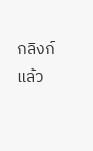กลิงก์แล้ว